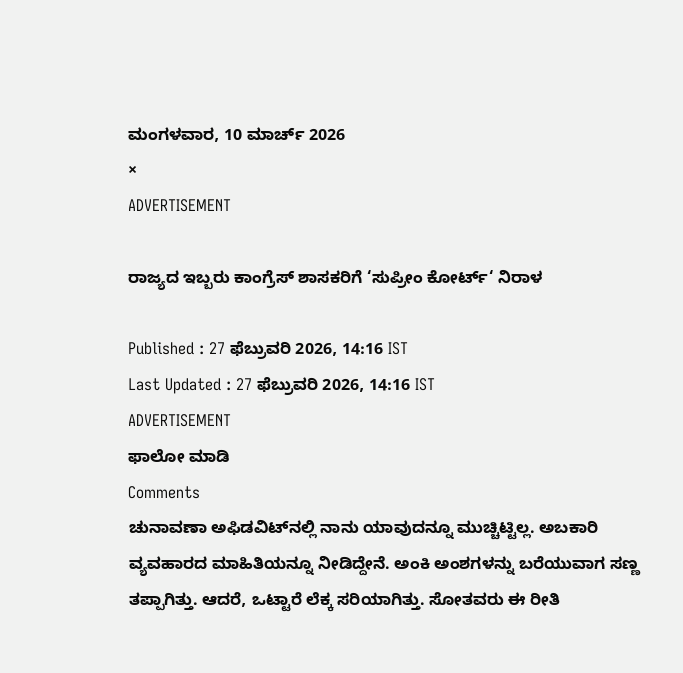ಮಂಗಳವಾರ, 10 ಮಾರ್ಚ್ 2026
×
ADVERTISEMENT

ರಾಜ್ಯದ ಇಬ್ಬರು ಕಾಂಗ್ರೆಸ್‌ ಶಾಸಕರಿಗೆ ‘ಸುಪ್ರೀಂ ಕೋರ್ಟ್‌‘ ನಿರಾಳ

Published : 27 ಫೆಬ್ರುವರಿ 2026, 14:16 IST
Last Updated : 27 ಫೆಬ್ರುವರಿ 2026, 14:16 IST
ADVERTISEMENT
ಫಾಲೋ ಮಾಡಿ
Comments
ಚುನಾವಣಾ ಅಫಿಡವಿಟ್‌ನಲ್ಲಿ ನಾನು ಯಾವುದನ್ನೂ ಮುಚ್ಚಿಟ್ಟಿಲ್ಲ. ಅಬಕಾರಿ ವ್ಯವಹಾರದ ಮಾಹಿತಿಯನ್ನೂ ನೀಡಿದ್ದೇನೆ. ಅಂಕಿ ಅಂಶಗಳನ್ನು ಬರೆಯುವಾಗ ಸಣ್ಣ ತಪ್ಪಾಗಿತ್ತು. ಆದರೆ, ಒಟ್ಟಾರೆ ಲೆಕ್ಕ ಸರಿಯಾಗಿತ್ತು. ಸೋತವರು ಈ ರೀತಿ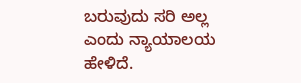ಬರುವುದು ಸರಿ ಅಲ್ಲ ಎಂದು ನ್ಯಾಯಾಲಯ ಹೇಳಿದೆ.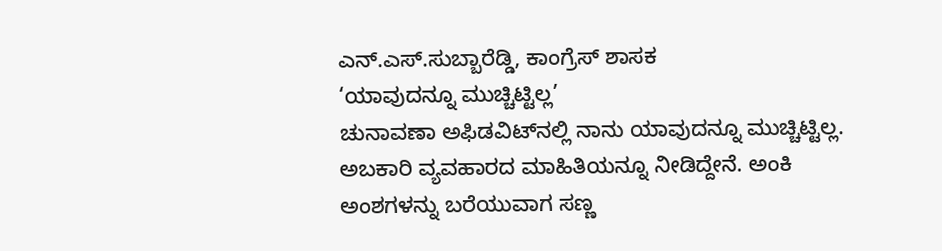ಎನ್‌.ಎಸ್‌.ಸುಬ್ಬಾರೆಡ್ಡಿ, ಕಾಂಗ್ರೆಸ್‌ ಶಾಸಕ
‘ಯಾವುದನ್ನೂ ಮುಚ್ಚಿಟ್ಟಿಲ್ಲ’
ಚುನಾವಣಾ ಅಫಿಡವಿಟ್‌ನಲ್ಲಿ ನಾನು ಯಾವುದನ್ನೂ ಮುಚ್ಚಿಟ್ಟಿಲ್ಲ. ಅಬಕಾರಿ ವ್ಯವಹಾರದ ಮಾಹಿತಿಯನ್ನೂ ನೀಡಿದ್ದೇನೆ. ಅಂಕಿ ಅಂಶಗಳನ್ನು ಬರೆಯುವಾಗ ಸಣ್ಣ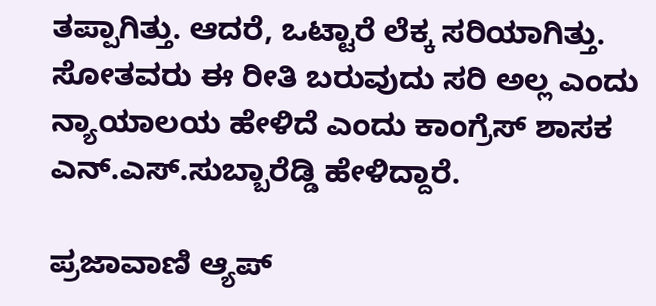ತಪ್ಪಾಗಿತ್ತು. ಆದರೆ, ಒಟ್ಟಾರೆ ಲೆಕ್ಕ ಸರಿಯಾಗಿತ್ತು. ಸೋತವರು ಈ ರೀತಿ ಬರುವುದು ಸರಿ ಅಲ್ಲ ಎಂದು ನ್ಯಾಯಾಲಯ ಹೇಳಿದೆ ಎಂದು ಕಾಂಗ್ರೆಸ್‌ ಶಾಸಕ ಎನ್‌.ಎಸ್‌.ಸುಬ್ಬಾರೆಡ್ಡಿ ಹೇಳಿದ್ದಾರೆ.

ಪ್ರಜಾವಾಣಿ ಆ್ಯಪ್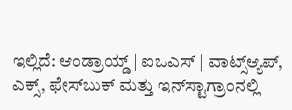ಇಲ್ಲಿದೆ: ಆಂಡ್ರಾಯ್ಡ್ | ಐಒಎಸ್ | ವಾಟ್ಸ್ಆ್ಯಪ್, ಎಕ್ಸ್, ಫೇಸ್‌ಬುಕ್ ಮತ್ತು ಇನ್‌ಸ್ಟಾಗ್ರಾಂನಲ್ಲಿ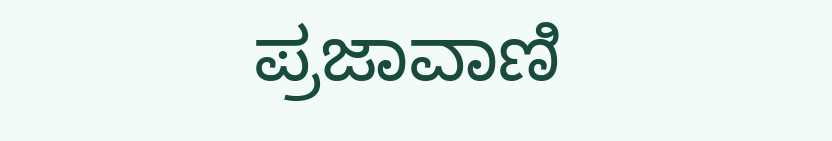ಪ್ರಜಾವಾಣಿ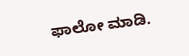ಫಾಲೋ ಮಾಡಿ.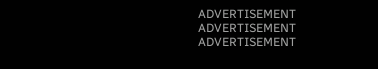ADVERTISEMENT
ADVERTISEMENT
ADVERTISEMENT